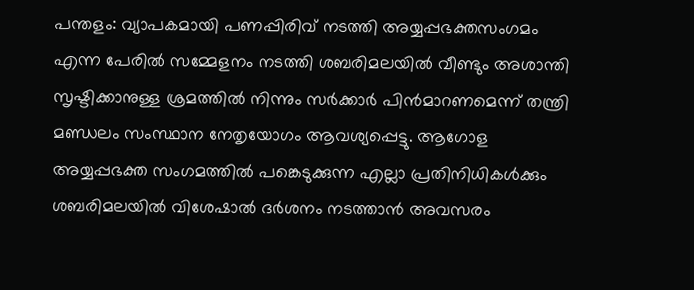പന്തളം: വ്യാപകമായി പണപ്പിരിവ് നടത്തി അയ്യപ്പഭക്തസംഗമം എന്ന പേരിൽ സമ്മേളനം നടത്തി ശബരിമലയിൽ വീണ്ടും അശാന്തി സൃഷ്ടിക്കാനുള്ള ശ്രമത്തിൽ നിന്നും സർക്കാർ പിൻമാറണമെന്ന് തന്ത്രി മണ്ഡലം സംസ്ഥാന നേതൃയോഗം ആവശ്യപ്പെട്ടു. ആഗോള അയ്യപ്പഭക്ത സംഗമത്തിൽ പങ്കെടുക്കുന്ന എല്ലാ പ്രതിനിധികൾക്കും ശബരിമലയിൽ വിശേഷാൽ ദർശനം നടത്താൻ അവസരം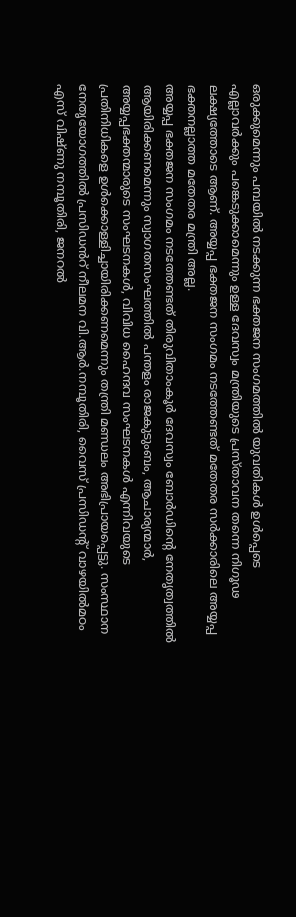ഒരുക്കുമെന്നും പമ്പയിൽ നടക്കുന്ന ഭക്തജന സംഗമത്തിൽ യുവതികൾ ഉൾപ്പെടെ എല്ലാവർക്കും പങ്കെടുക്കാമെന്നും ഉള്ള ദേവസ്വം മന്ത്രിയുടെ പ്രസ്താവന തന്നെ നിഗൂഢ ലക്ഷ്യത്തോടെ ആണ്. അയ്യപ്പ ഭക്തജന സംഗമം നടത്തേണ്ടത് മതേതര സർക്കാരിലെ അയ്യപ്പ ഭക്തനല്ലാത്ത മതേതര മന്ത്രി അല്ല.
അയ്യപ്പ ഭക്തജന സംഗമം നടത്തേണ്ടത് തിരുവിതാംകൂർ ദേവസ്വം ബോർഡിന്റെ നേതൃത്വത്തിൽ ആയിരിക്കണമെന്നും സ്വാഗതസംഘത്തിൽ പന്തളം രാജകുടുംബം, ആചാര്യന്മാർ, അയ്യപ്പഭക്തന്മാരുടെ സംഘടനകൾ, വിവിധ ഹൈന്ദവ സംഘടനകൾ എന്നിവയുടെ പ്രതിനിധികളെ ഉൾക്കൊള്ളിച്ചായിരിക്കണമെന്നും തന്ത്രി മണ്ഡലം അഭിപ്രായപ്പെട്ടു. സംസ്ഥാന നേതൃയോഗത്തിൽ പ്രസിഡൻറ് നീലമന വി.ആർ.നമ്പൂതിരി, വൈസ് പ്രസിഡന്റ് വാഴയിൽമഠം എസ് വിഷ്ണു നമ്പൂതിരി, ജനറൽ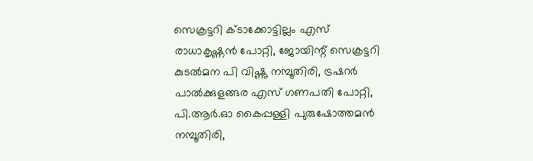സെക്രട്ടറി ക്ടാക്കോട്ടില്ലം എസ് രാധാകൃഷ്ണൻ പോറ്റി, ജോയിന്റ് സെക്രട്ടറി കുടൽമന പി വിഷ്ണു നമ്പൂതിരി, ട്രഷറർ പാൽക്കുളങ്ങര എസ് ഗണപതി പോറ്റി, പി.ആർ.ഓ കൈപ്പള്ളി പുരുഷോത്തമൻ നമ്പൂതിരി,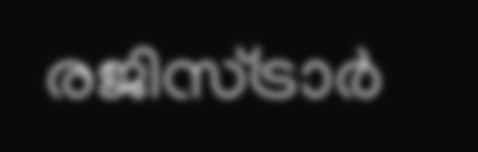രജിസ്ട്രാർ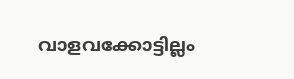വാളവക്കോട്ടില്ലം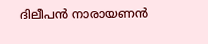ദിലീപൻ നാരായണൻ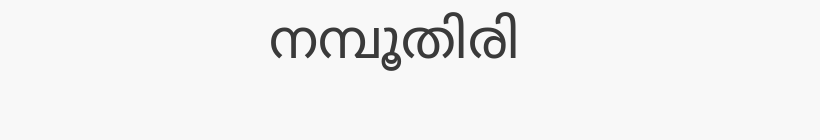നമ്പൂതിരി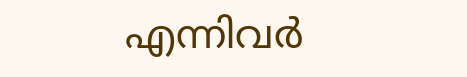എന്നിവർ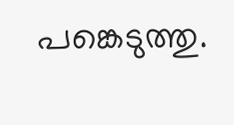പങ്കെടുത്തു.